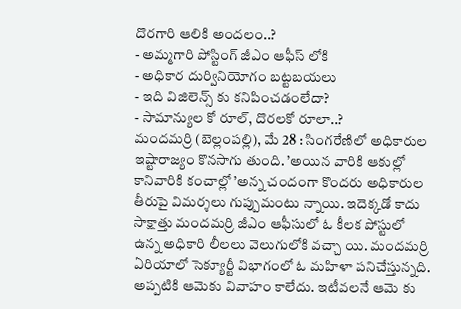దొరగారి ఆలికి అందలం..?
- అమ్మగారి పోస్టింగ్ జీఎం ఆఫీస్ లోకి
- అధికార దుర్వినియోగం బట్టబయలు
- ఇది విజిలెన్స్ కు కనిపించడంలేదా?
- సామాన్యుల కో రూల్, దొరలకో రూలా..?
మందమర్రి (బెల్లంపల్లి), మే 28 : సింగరేణిలో అధికారుల ఇష్టారాజ్యం కొనసాగు తుంది. ’అయిన వారికి ఆకుల్లో కానివారికి కంచాల్లో ’అన్న చందంగా కొందరు అధికారుల తీరుపై విమర్శలు గుప్పుమంటు న్నాయి. ఇదెక్కడో కాదు సాక్షాత్తు మందమర్రి జీఎం ఆఫీసులో ఓ కీలక పోస్టులో ఉన్న అధికారి లీలలు వెలుగులోకి వచ్చా యి. మందమర్రి ఏరియాలో సెక్యూర్టీ విభాగంలో ఓ మహిళా పనిచేస్తున్నది. అప్పటికి ఆమెకు వివాహం కాలేదు. ఇటీవలనే ఆమె కు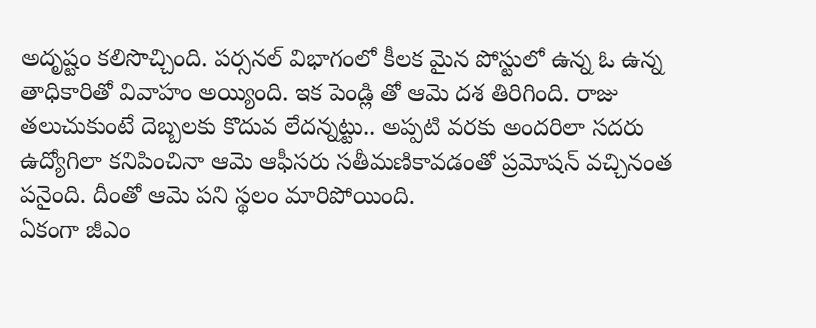అదృష్టం కలిసొచ్చింది. పర్సనల్ విభాగంలో కీలక మైన పోస్టులో ఉన్న ఓ ఉన్న తాధికారితో వివాహం అయ్యింది. ఇక పెండ్లి తో ఆమె దశ తిరిగింది. రాజు తలుచుకుంటే దెబ్బలకు కొదువ లేదన్నట్టు.. అప్పటి వరకు అందరిలా సదరు ఉద్యోగిలా కనిపించినా ఆమె ఆఫీసరు సతీమణికావడంతో ప్రమోషన్ వచ్చినంత పనైంది. దీంతో ఆమె పని స్థలం మారిపోయింది.
ఏకంగా జీఎం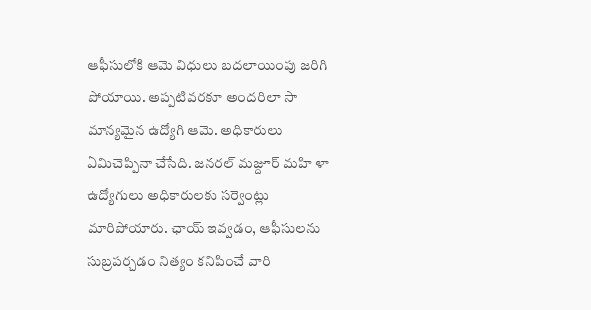ఆఫీసులోకి ఆమె విధులు బదలాయింపు జరిగి పోయాయి. అప్పటివరకూ అందరిలా సా మాన్యమైన ఉద్యోగి ఆమె. అధికారులు ఏమిచెప్పినా చేసేది. జనరల్ మజ్దూర్ మహి ళా ఉద్యోగులు అధికారులకు సర్వెంట్లు మారిపోయారు. ఛాయ్ ఇవ్వడం, ఆఫీసులను సుబ్రపర్చడం నిత్యం కనిపించే వారి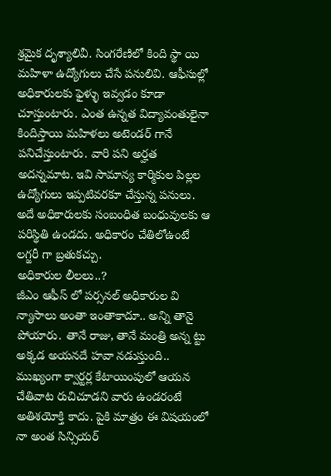శ్రమైక దృశ్యాలివీ. సింగరేణిలో కింది స్థా యి మహిళా ఉద్యోగులు చేసే పనులివి. ఆఫీసుల్లో అధికారులకు ఫైళ్ళు ఇవ్వడం కూడా చూస్తుంటారు. ఎంత ఉన్నత విద్యావంతులైనా కిందిస్తాయి మహిళలు అటెండర్ గానే పనిచేస్తుంటారు. వారి పని అర్హత అదన్నమాట. ఇవి సామాన్య కార్మికుల పిల్లల ఉద్యోగులు ఇప్పటివరకూ చేస్తున్న పనులు. అదే అధికారులకు సంబంధిత బంధువులకు ఆ పరిస్థితి ఉండదు. అధికారం చేతిలోఉంటే లగ్జరీ గా బ్రతుకచ్చు.
అధికారుల లీలలు..?
జీఎం ఆఫీస్ లో పర్సనల్ అధికారుల వి న్యాసాలు అంతా ఇంతాకాదూ.. అన్ని తానై పోయారు. తానే రాజు, తానే మంత్రి అన్న ట్టు అక్కడ అయనదే హవా నడుస్తుంది.. ముఖ్యంగా క్వార్టర్ల కేటాయింపులో ఆయన చేతివాట రుచిచూడని వారు ఉండరంటే అతిశయోక్తి కాదు. పైకి మాత్రం ఈ విషయంలో నా అంత సిన్సియర్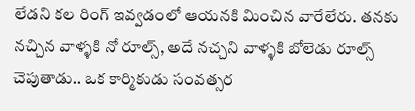లేడని కల రింగ్ ఇవ్వడంలో ఆయనకి మించిన వారేలేరు. తనకు నచ్చిన వాళ్ళకి నో రూల్స్, అదే నచ్చని వాళ్ళకి బోలెడు రూల్స్ చెపుతాడు.. ఒక కార్మికుడు సంవత్సర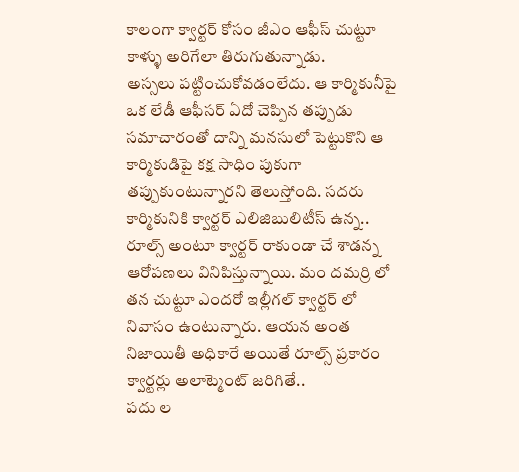కాలంగా క్వార్టర్ కోసం జీఎం ఆఫీస్ చుట్టూ కాళ్ళు అరిగేలా తిరుగుతున్నాడు.
అస్సలు పట్టించుకోవడంలేదు. ఆ కార్మికునీపై ఒక లేడీ ఆఫీసర్ ఏదో చెప్పిన తప్పుడు సమాచారంతో దాన్ని మనసులో పెట్టుకొని ఆ కార్మికుడిపై కక్ష సాధిం పుకుగా తప్పుకుంటున్నారని తెలుస్తోంది. సదరు కార్మికునికి క్వార్టర్ ఎలిజిబులిటీస్ ఉన్న.. రూల్స్ అంటూ క్వార్టర్ రాకుండా చే శాడన్న ఆరోపణలు వినిపిస్తున్నాయి. మం దమర్రి లో తన చుట్టూ ఎందరో ఇల్లీగల్ క్వార్టర్ లో నివాసం ఉంటున్నారు. ఆయన అంత నిజాయితీ అధికారే అయితే రూల్స్ ప్రకారం క్వార్టర్లు అలాట్మెంట్ జరిగితే..
పదు ల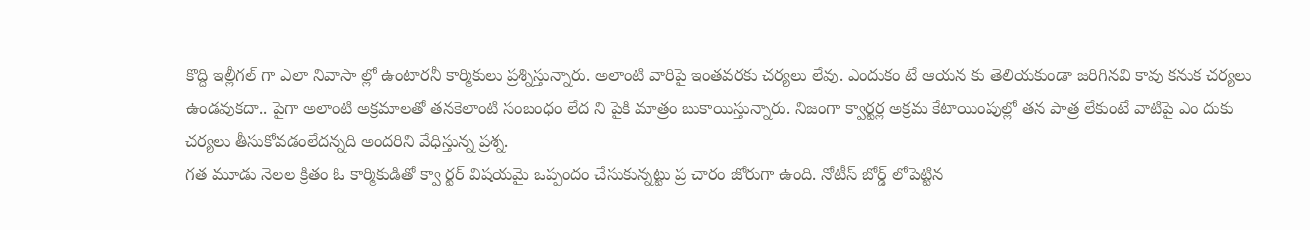కొద్ది ఇల్లీగల్ గా ఎలా నివాసా ల్లో ఉంటారనీ కార్మికులు ప్రశ్నిస్తున్నారు. అలాంటి వారిపై ఇంతవరకు చర్యలు లేవు. ఎందుకం టే ఆయన కు తెలియకుండా జరిగినవి కావు కనుక చర్యలు ఉండవుకదా.. పైగా అలాంటి అక్రమాలతో తనకెలాంటి సంబంధం లేద ని పైకి మాత్రం బుకాయిస్తున్నారు. నిజంగా క్వార్టర్ల అక్రమ కేటాయింపుల్లో తన పాత్ర లేకుంటే వాటిపై ఎం దుకు చర్యలు తీసుకోవడంలేదన్నది అందరిని వేధిస్తున్న ప్రశ్న.
గత మూడు నెలల క్రితం ఓ కార్మికుడితో క్వా ర్టర్ విషయమై ఒప్పందం చేసుకున్నట్టు ప్ర చారం జోరుగా ఉంది. నోటీస్ బోర్డ్ లోపెట్టిన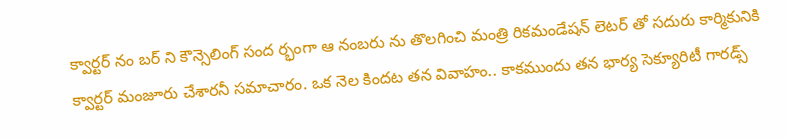క్వార్టర్ నం బర్ ని కౌన్సెలింగ్ సంద ర్భంగా ఆ నంబరు ను తొలగించి మంత్రి రికమండేషన్ లెటర్ తో సదురు కార్మికునికి క్వార్టర్ మంజూరు చేశారనీ సమాచారం. ఒక నెల కిందట తన వివాహం.. కాకముందు తన భార్య సెక్యూరిటీ గారడ్స్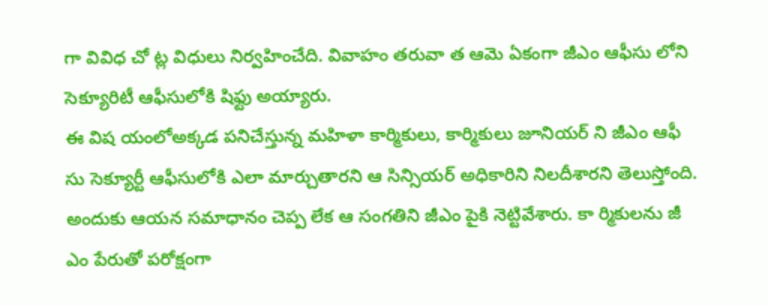గా వివిధ చో ట్ల విధులు నిర్వహించేది. వివాహం తరువా త ఆమె ఏకంగా జీఎం ఆఫీసు లోని సెక్యూరిటీ ఆఫీసులోకి షిఫ్టు అయ్యారు.
ఈ విష యంలోఅక్కడ పనిచేస్తున్న మహిళా కార్మికులు, కార్మికులు జూనియర్ ని జీఎం ఆఫీ సు సెక్యూర్టీ ఆఫీసులోకి ఎలా మార్చుతారని ఆ సిన్సియర్ అధికారిని నిలదీశారని తెలుస్తోంది. అందుకు ఆయన సమాధానం చెప్ప లేక ఆ సంగతిని జీఎం పైకి నెట్టివేశారు. కా ర్మికులను జీ ఎం పేరుతో పరోక్షంగా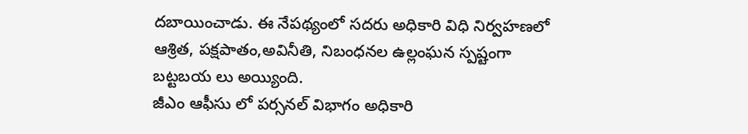దబాయించాడు. ఈ నేపథ్యంలో సదరు అధికారి విధి నిర్వహణలో ఆశ్రిత, పక్షపాతం,అవినీతి, నిబంధనల ఉల్లంఘన స్పష్టంగా బట్టబయ లు అయ్యింది.
జీఎం ఆఫీసు లో పర్సనల్ విభాగం అధికారి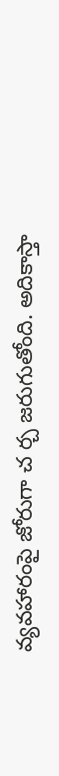వ్యవహారంపై జోరుగా చ ర్చ జరుగుతోంది. అదికాస్తా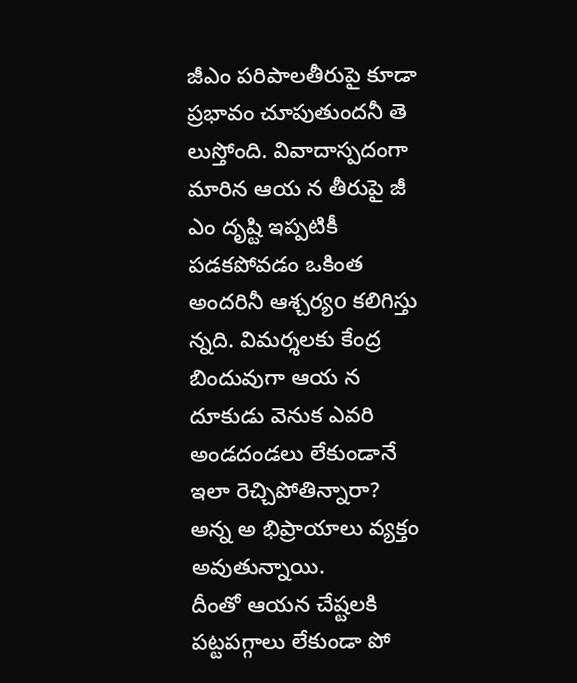జీఎం పరిపాలతీరుపై కూడా ప్రభావం చూపుతుందనీ తె లుస్తోంది. వివాదాస్పదంగా మారిన ఆయ న తీరుపై జీ ఎం దృష్టి ఇప్పటికీ పడకపోవడం ఒకింత అందరినీ ఆశ్చర్యo కలిగిస్తు న్నది. విమర్శలకు కేంద్ర బిందువుగా ఆయ న దూకుడు వెనుక ఎవరి అండదండలు లేకుండానే ఇలా రెచ్చిపోతిన్నారా? అన్న అ భిప్రాయాలు వ్యక్తం అవుతున్నాయి.
దీంతో ఆయన చేష్టలకి పట్టపగ్గాలు లేకుండా పో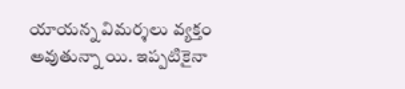యాయన్న విమర్శలు వ్యక్తం అవుతున్నా యి. ఇప్పటికైనా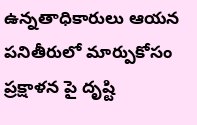ఉన్నతాధికారులు ఆయన పనితీరులో మార్పుకోసం ప్రక్షాళన పై దృష్టి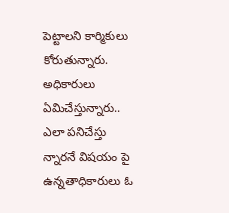పెట్టాలని కార్మికులు కోరుతున్నారు. అధికారులు ఏమిచేస్తున్నారు.. ఎలా పనిచేస్తు న్నారనే విషయం పై ఉన్నతాధికారులు ఓ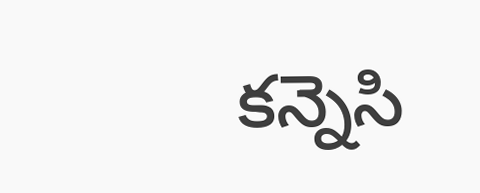కన్నెసి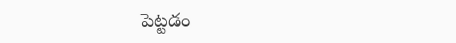పెట్టడం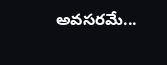అవసరమే...